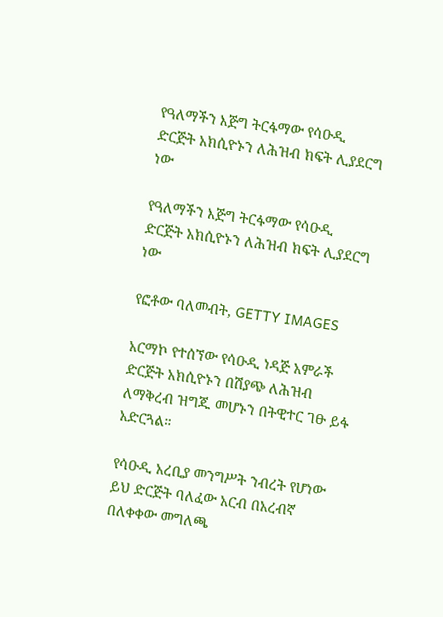የዓለማችን እጅግ ትርፋማው የሳዑዲ ድርጅት አክሲዮኑን ለሕዝብ ክፍት ሊያደርግ ነው

የዓለማችን እጅግ ትርፋማው የሳዑዲ ድርጅት አክሲዮኑን ለሕዝብ ክፍት ሊያደርግ ነው

የፎቶው ባለመብት, GETTY IMAGES

አርማኮ የተሰኘው የሳዑዲ ነዳጅ አምራች ድርጅት አክሲዮኑን በሽያጭ ለሕዝብ ለማቅረብ ዝግጁ መሆኑን በትዊተር ገፁ ይፋ አድርጓል።

የሳዑዲ አረቢያ መንግሥት ንብረት የሆነው ይህ ድርጅት ባለፈው አርብ በአረብኛ በለቀቀው መግለጫ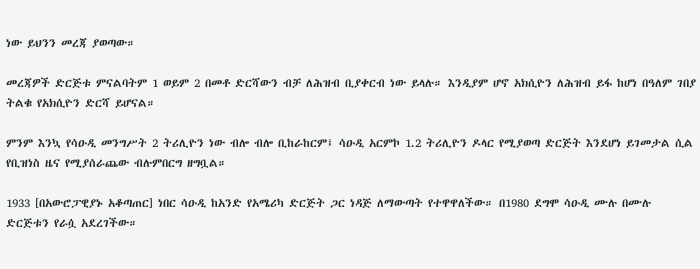ነው ይህንን መረጃ ያወጣው።

መረጃዎች ድርጅቱ ምናልባትም 1 ወይም 2 በመቶ ድርሻውን ብቻ ለሕዝብ ቢያቀርብ ነው ይላሉ። እንዲያም ሆኖ አክሲዮን ለሕዝብ ይፋ ከሆነ በዓለም ገበያ ትልቁ የአክሲዮን ድርሻ ይሆናል።

ምንም እንኳ የሳዑዲ መንግሥት 2 ትሪሊዮን ነው ብሎ ብሎ ቢከራከርም፤ ሳዑዲ አርምኮ 1.2 ትሪሊዮን ዶላር የሚያወጣ ድርጅት እንደሆነ ይገመታል ሲል የቢዝነስ ዜና የሚያሰራጨው ብሉምበርግ ዘግቧል።

1933 [በአውሮፓዊያኑ አቆጣጠር] ነበር ሳዑዲ ከአንድ የአሜሪካ ድርጅት ጋር ነዳጅ ለማውጣት የተዋዋለችው። በ1980 ደግሞ ሳዑዲ ሙሉ በሙሉ ድርጅቱን የራሷ አደረገችው።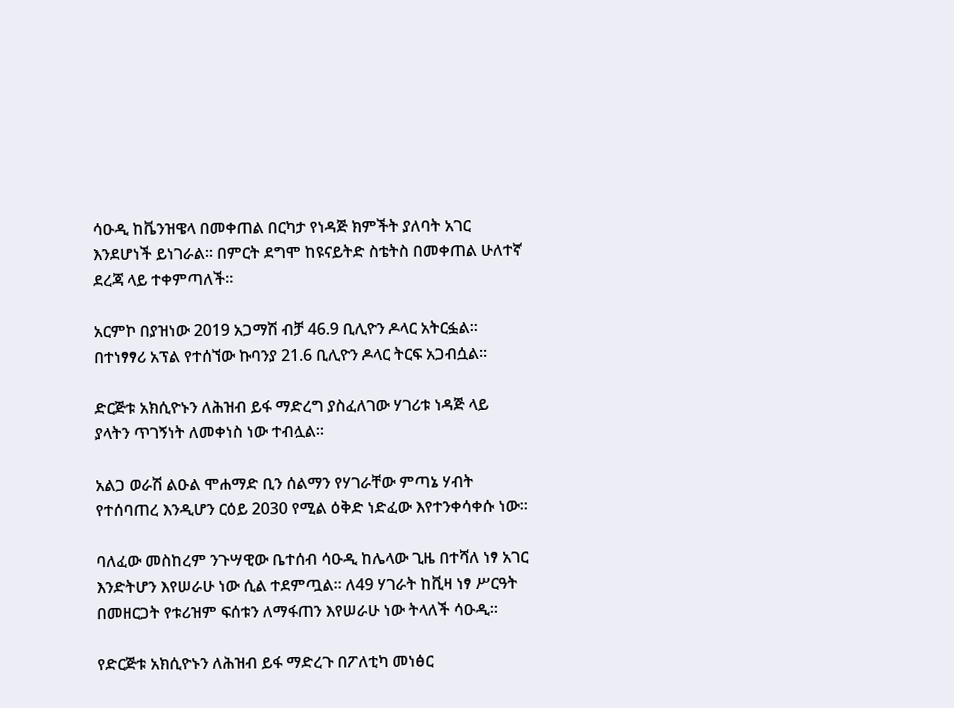ሳዑዲ ከቬንዝዌላ በመቀጠል በርካታ የነዳጅ ክምችት ያለባት አገር እንደሆነች ይነገራል። በምርት ደግሞ ከዩናይትድ ስቴትስ በመቀጠል ሁለተኛ ደረጃ ላይ ተቀምጣለች።

አርምኮ በያዝነው 2019 አጋማሽ ብቻ 46.9 ቢሊዮን ዶላር አትርፏል። በተነፃፃሪ አፕል የተሰኘው ኩባንያ 21.6 ቢሊዮን ዶላር ትርፍ አጋብሷል።

ድርጅቱ አክሲዮኑን ለሕዝብ ይፋ ማድረግ ያስፈለገው ሃገሪቱ ነዳጅ ላይ ያላትን ጥገኝነት ለመቀነስ ነው ተብሏል።

አልጋ ወራሽ ልዑል ሞሐማድ ቢን ሰልማን የሃገራቸው ምጣኔ ሃብት የተሰባጠረ እንዲሆን ርዕይ 2030 የሚል ዕቅድ ነድፈው እየተንቀሳቀሱ ነው።

ባለፈው መስከረም ንጉሣዊው ቤተሰብ ሳዑዲ ከሌላው ጊዜ በተሻለ ነፃ አገር እንድትሆን እየሠራሁ ነው ሲል ተደምጧል። ለ49 ሃገራት ከቪዛ ነፃ ሥርዓት በመዘርጋት የቱሪዝም ፍሰቱን ለማፋጠን እየሠራሁ ነው ትላለች ሳዑዲ።

የድርጅቱ አክሲዮኑን ለሕዝብ ይፋ ማድረጉ በፖለቲካ መነፅር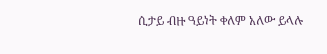ሲታይ ብዙ ዓይነት ቀለም አለው ይላሉ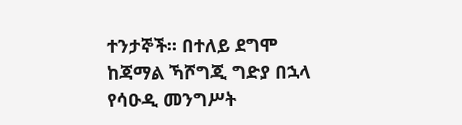ተንታኞች። በተለይ ደግሞ ከጃማል ኻሾግጂ ግድያ በኋላ የሳዑዲ መንግሥት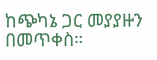ከጭካኔ ጋር መያያዙን በመጥቀስ።